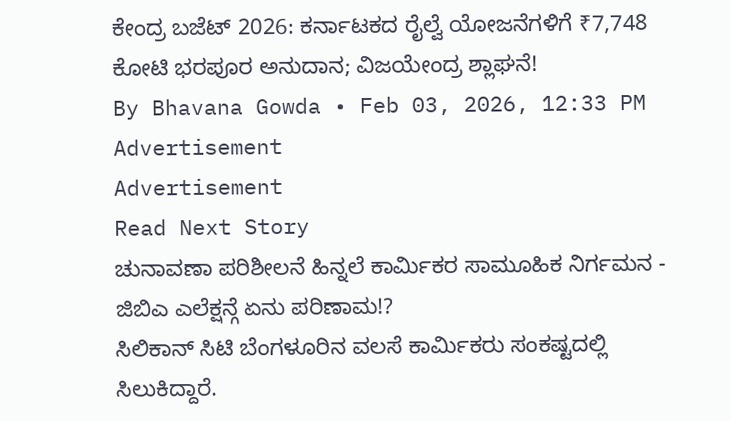ಕೇಂದ್ರ ಬಜೆಟ್ 2026: ಕರ್ನಾಟಕದ ರೈಲ್ವೆ ಯೋಜನೆಗಳಿಗೆ ₹7,748 ಕೋಟಿ ಭರಪೂರ ಅನುದಾನ; ವಿಜಯೇಂದ್ರ ಶ್ಲಾಘನೆ!
By Bhavana Gowda • Feb 03, 2026, 12:33 PM
Advertisement
Advertisement
Read Next Story
ಚುನಾವಣಾ ಪರಿಶೀಲನೆ ಹಿನ್ನಲೆ ಕಾರ್ಮಿಕರ ಸಾಮೂಹಿಕ ನಿರ್ಗಮನ - ಜಿಬಿಎ ಎಲೆಕ್ಷನ್ಗೆ ಏನು ಪರಿಣಾಮ!?
ಸಿಲಿಕಾನ್ ಸಿಟಿ ಬೆಂಗಳೂರಿನ ವಲಸೆ ಕಾರ್ಮಿಕರು ಸಂಕಷ್ಟದಲ್ಲಿ ಸಿಲುಕಿದ್ದಾರೆ.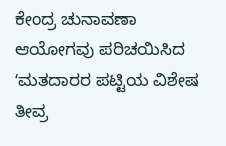ಕೇಂದ್ರ ಚುನಾವಣಾ ಆಯೋಗವು ಪರಿಚಯಿಸಿದ ʻಮತದಾರರ ಪಟ್ಟಿಯ ವಿಶೇಷ ತೀವ್ರ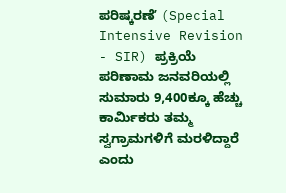ಪರಿಷ್ಕರಣೆʼ (Special Intensive Revision - SIR) ಪ್ರಕ್ರಿಯೆ ಪರಿಣಾಮ ಜನವರಿಯಲ್ಲಿ ಸುಮಾರು 9,400ಕ್ಕೂ ಹೆಚ್ಚು ಕಾರ್ಮಿಕರು ತಮ್ಮ ಸ್ವಗ್ರಾಮಗಳಿಗೆ ಮರಳಿದ್ದಾರೆ ಎಂದು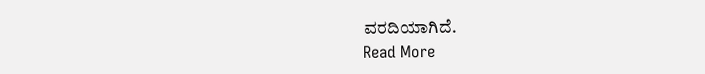ವರದಿಯಾಗಿದೆ.
Read More